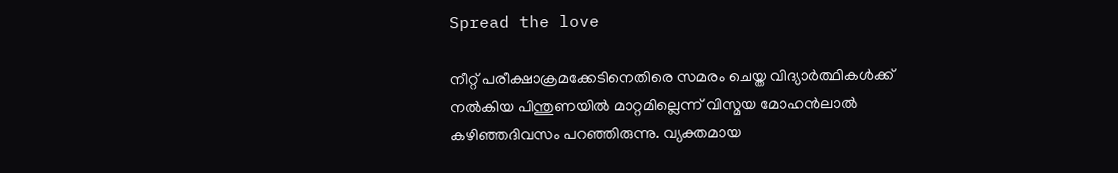Spread the love

നീറ്റ് പരീക്ഷാക്രമക്കേടിനെതിരെ സമരം ചെയ്ത വിദ്യാര്‍ത്ഥികള്‍ക്ക് നല്‍കിയ പിന്തുണയില്‍ മാറ്റമില്ലെന്ന് വിസ്മയ മോഹന്‍ലാല്‍ കഴിഞ്ഞദിവസം പറഞ്ഞിരുന്നു. വ്യക്തമായ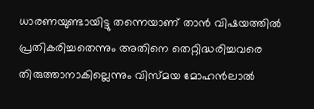ധാരണയുണ്ടായിട്ടു തന്നെയാണ് താന്‍ വിഷയത്തില്‍ പ്രതികരിച്ചതെന്നും അതിനെ തെറ്റിദ്ധരിച്ചവരെ തിരുത്താനാകില്ലെന്നും വിസ്മയ മോഹന്‍ലാല്‍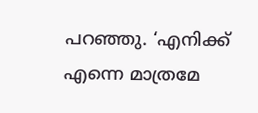പറഞ്ഞു. ‘എനിക്ക് എന്നെ മാത്രമേ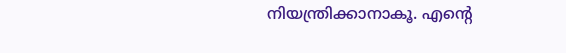നിയന്ത്രിക്കാനാകൂ. എന്റെ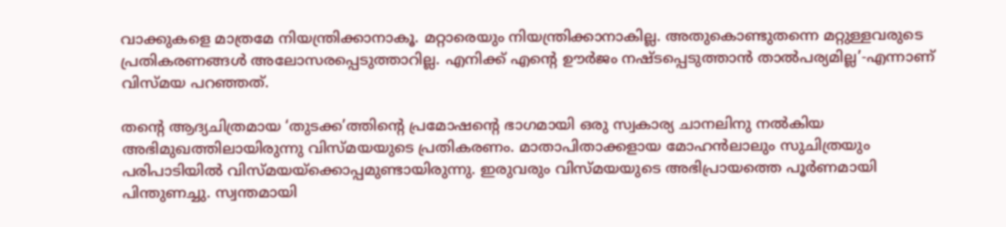വാക്കുകളെ മാത്രമേ നിയന്ത്രിക്കാനാകൂ. മറ്റാരെയും നിയന്ത്രിക്കാനാകില്ല. അതുകൊണ്ടുതന്നെ മറ്റുള്ളവരുടെ പ്രതികരണങ്ങള്‍ അലോസരപ്പെടുത്താറില്ല. എനിക്ക് എന്റെ ഊര്‍ജം നഷ്ടപ്പെടുത്താന്‍ താല്‍പര്യമില്ല’-എന്നാണ് വിസ്മയ പറഞ്ഞത്.

തന്റെ ആദ്യചിത്രമായ ‘തുടക്ക’ത്തിന്റെ പ്രമോഷന്റെ ഭാഗമായി ഒരു സ്വകാര്യ ചാനലിനു നല്‍കിയ അഭിമുഖത്തിലായിരുന്നു വിസ്മയയുടെ പ്രതികരണം. മാതാപിതാക്കളായ മോഹന്‍ലാലും സുചിത്രയും പരിപാടിയില്‍ വിസ്മയയ്ക്കൊപ്പമുണ്ടായിരുന്നു. ഇരുവരും വിസ്മയയുടെ അഭിപ്രായത്തെ പൂര്‍ണമായി പിന്തുണച്ചു. സ്വന്തമായി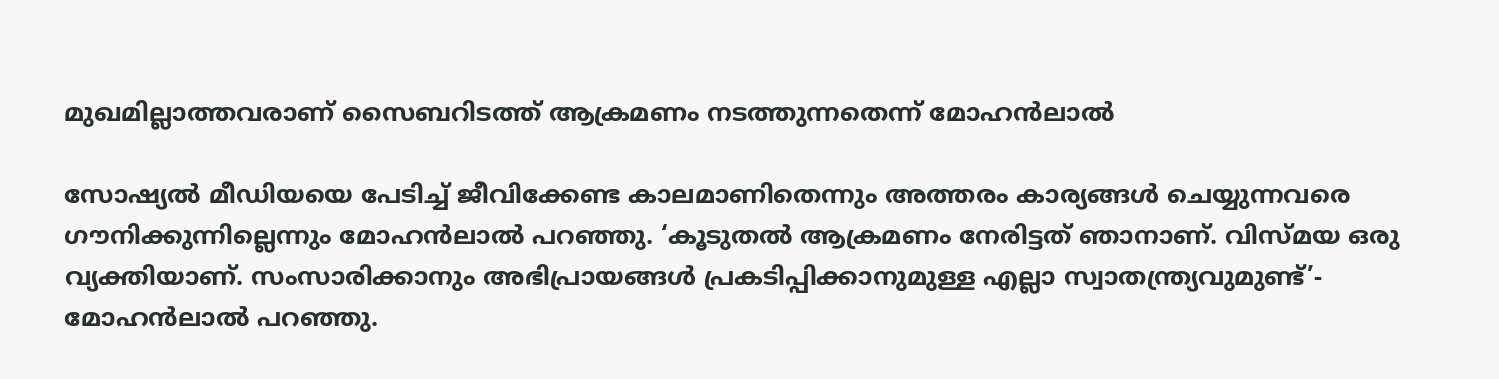മുഖമില്ലാത്തവരാണ് സൈബറിടത്ത് ആക്രമണം നടത്തുന്നതെന്ന് മോഹന്‍ലാല്‍

സോഷ്യല്‍ മീഡിയയെ പേടിച്ച് ജീവിക്കേണ്ട കാലമാണിതെന്നും അത്തരം കാര്യങ്ങള്‍ ചെയ്യുന്നവരെ ഗൗനിക്കുന്നില്ലെന്നും മോഹന്‍ലാല്‍ പറഞ്ഞു. ‘കൂടുതല്‍ ആക്രമണം നേരിട്ടത് ഞാനാണ്. വിസ്മയ ഒരു വ്യക്തിയാണ്. സംസാരിക്കാനും അഭിപ്രായങ്ങള്‍ പ്രകടിപ്പിക്കാനുമുള്ള എല്ലാ സ്വാതന്ത്ര്യവുമുണ്ട്’- മോഹന്‍ലാല്‍ പറഞ്ഞു.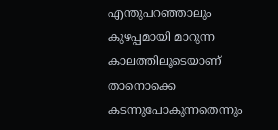എന്തുപറഞ്ഞാലും കുഴപ്പമായി മാറുന്ന കാലത്തിലൂടെയാണ് താനൊക്കെ കടന്നുപോകുന്നതെന്നും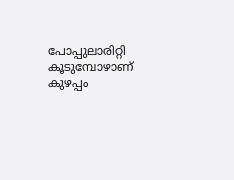പോപ്പുലാരിറ്റി കൂടുമ്പോഴാണ് കുഴപ്പം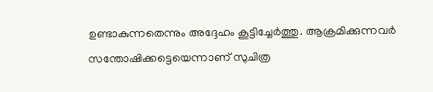ഉണ്ടാകുന്നതെന്നും അദ്ദേഹം കൂട്ടിച്ചേര്‍ത്തു. ആക്രമിക്കുന്നവര്‍ സന്തോഷിക്കട്ടെയെന്നാണ് സുചിത്ര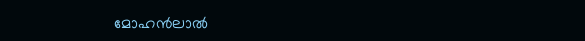മോഹന്‍ലാല്‍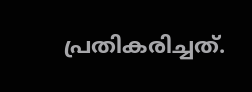പ്രതികരിച്ചത്.